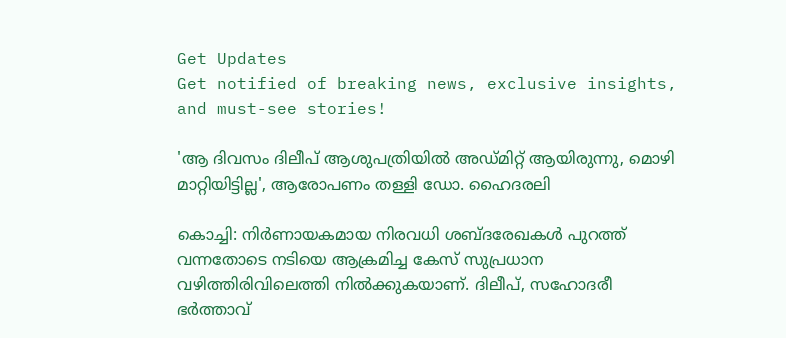Get Updates
Get notified of breaking news, exclusive insights, and must-see stories!

'ആ ദിവസം ദിലീപ് ആശുപത്രിയിൽ അഡ്മിറ്റ് ആയിരുന്നു, മൊഴി മാറ്റിയിട്ടില്ല', ആരോപണം തള്ളി ഡോ. ഹൈദരലി

കൊച്ചി: നിര്‍ണായകമായ നിരവധി ശബ്ദരേഖകള്‍ പുറത്ത് വന്നതോടെ നടിയെ ആക്രമിച്ച കേസ് സുപ്രധാന വഴിത്തിരിവിലെത്തി നില്‍ക്കുകയാണ്. ദിലീപ്, സഹോദരീ ഭര്‍ത്താവ്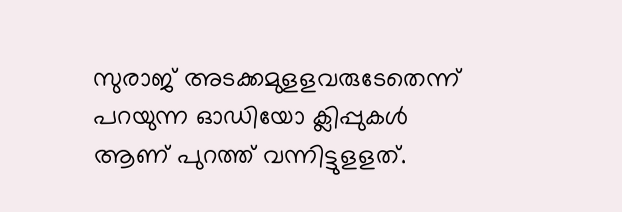സുരാജ് അടക്കമുളളവരുടേതെന്ന് പറയുന്ന ഓഡിയോ ക്ലിപ്പുകള്‍ ആണ് പുറത്ത് വന്നിട്ടുളളത്.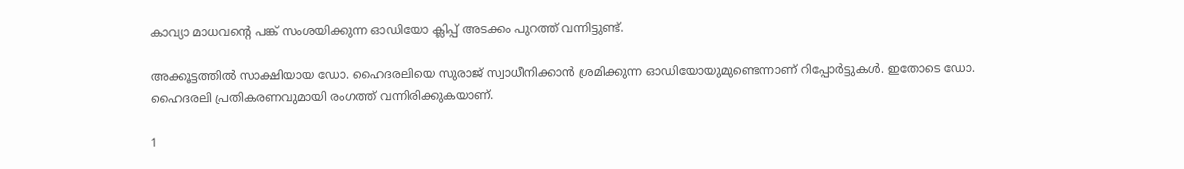കാവ്യാ മാധവന്റെ പങ്ക് സംശയിക്കുന്ന ഓഡിയോ ക്ലിപ്പ് അടക്കം പുറത്ത് വന്നിട്ടുണ്ട്.

അക്കൂട്ടത്തില്‍ സാക്ഷിയായ ഡോ. ഹൈദരലിയെ സുരാജ് സ്വാധീനിക്കാന്‍ ശ്രമിക്കുന്ന ഓഡിയോയുമുണ്ടെന്നാണ് റിപ്പോര്‍ട്ടുകള്‍. ഇതോടെ ഡോ. ഹൈദരലി പ്രതികരണവുമായി രംഗത്ത് വന്നിരിക്കുകയാണ്.

1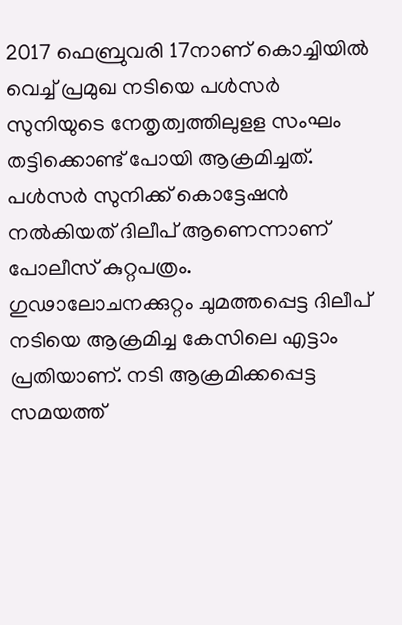2017 ഫെബ്രുവരി 17നാണ് കൊച്ചിയില്‍ വെച്ച് പ്രമുഖ നടിയെ പള്‍സര്‍ സുനിയുടെ നേതൃത്വത്തിലുളള സംഘം തട്ടിക്കൊണ്ട് പോയി ആക്രമിച്ചത്. പള്‍സര്‍ സുനിക്ക് കൊട്ടേഷന്‍ നല്‍കിയത് ദിലീപ് ആണെന്നാണ് പോലീസ് കുറ്റപത്രം. ഗുഢാലോചനക്കുറ്റം ചുമത്തപ്പെട്ട ദിലീപ് നടിയെ ആക്രമിച്ച കേസിലെ എട്ടാം പ്രതിയാണ്. നടി ആക്രമിക്കപ്പെട്ട സമയത്ത്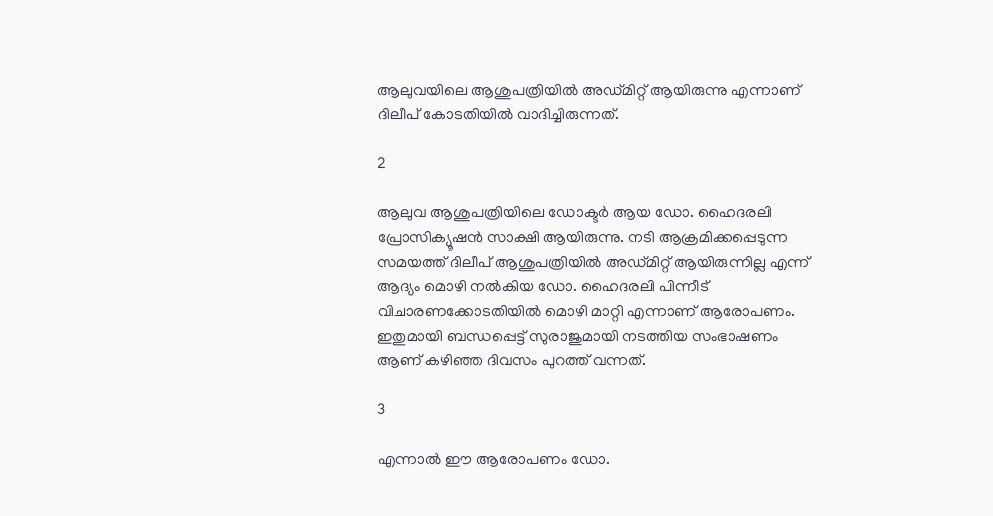ആലുവയിലെ ആശുപത്രിയില്‍ അഡ്മിറ്റ് ആയിരുന്നു എന്നാണ് ദിലീപ് കോടതിയില്‍ വാദിച്ചിരുന്നത്.

2

ആലുവ ആശുപത്രിയിലെ ഡോക്ടര്‍ ആയ ഡോ. ഹൈദരലി പ്രോസിക്യൂഷന്‍ സാക്ഷി ആയിരുന്നു. നടി ആക്രമിക്കപ്പെടുന്ന സമയത്ത് ദിലീപ് ആശുപത്രിയില്‍ അഡ്മിറ്റ് ആയിരുന്നില്ല എന്ന് ആദ്യം മൊഴി നല്‍കിയ ഡോ. ഹൈദരലി പിന്നീട് വിചാരണക്കോടതിയില്‍ മൊഴി മാറ്റി എന്നാണ് ആരോപണം. ഇതുമായി ബന്ധപ്പെട്ട് സുരാജുമായി നടത്തിയ സംഭാഷണം ആണ് കഴിഞ്ഞ ദിവസം പുറത്ത് വന്നത്.

3

എന്നാല്‍ ഈ ആരോപണം ഡോ.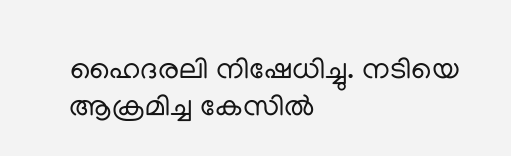ഹൈദരലി നിഷേധിച്ചു. നടിയെ ആക്രമിച്ച കേസില്‍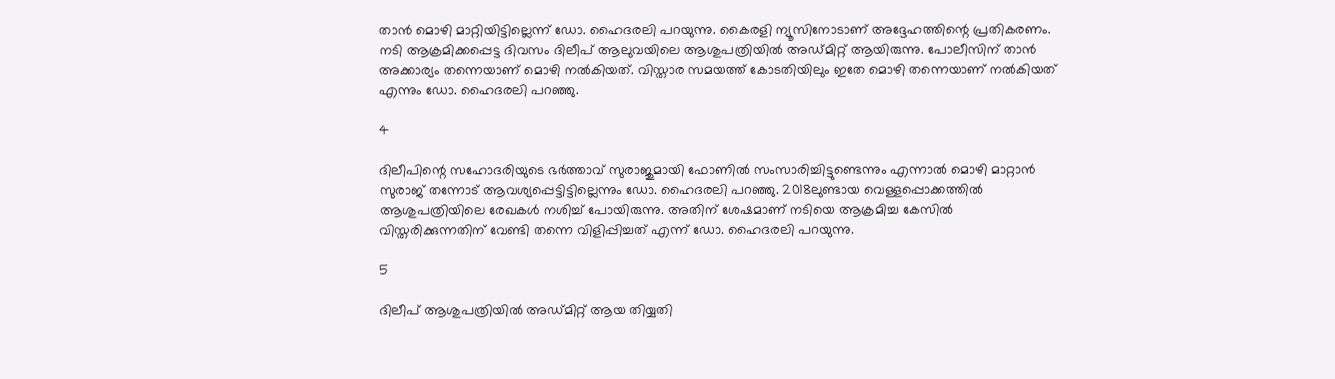താന്‍ മൊഴി മാറ്റിയിട്ടില്ലെന്ന് ഡോ. ഹൈദരലി പറയുന്നു. കൈരളി ന്യൂസിനോടാണ് അദ്ദേഹത്തിന്റെ പ്രതികരണം. നടി ആക്രമിക്കപ്പെട്ട ദിവസം ദിലീപ് ആലുവയിലെ ആശുപത്രിയില്‍ അഡ്മിറ്റ് ആയിരുന്നു. പോലീസിന് താന്‍ അക്കാര്യം തന്നെയാണ് മൊഴി നല്‍കിയത്. വിസ്താര സമയത്ത് കോടതിയിലും ഇതേ മൊഴി തന്നെയാണ് നല്‍കിയത് എന്നും ഡോ. ഹൈദരലി പറഞ്ഞു.

4

ദിലീപിന്റെ സഹോദരിയുടെ ഭര്‍ത്താവ് സുരാജുമായി ഫോണില്‍ സംസാരിച്ചിട്ടുണ്ടെന്നും എന്നാല്‍ മൊഴി മാറ്റാന്‍ സുരാജ് തന്നോട് ആവശ്യപ്പെട്ടിട്ടില്ലെന്നും ഡോ. ഹൈദരലി പറഞ്ഞു. 2018ലുണ്ടായ വെള്ളപ്പൊക്കത്തില്‍ ആശുപത്രിയിലെ രേഖകള്‍ നശിച്ച് പോയിരുന്നു. അതിന് ശേഷമാണ് നടിയെ ആക്രമിച്ച കേസില്‍ വിസ്തരിക്കുന്നതിന് വേണ്ടി തന്നെ വിളിപ്പിച്ചത് എന്ന് ഡോ. ഹൈദരലി പറയുന്നു.

5

ദിലീപ് ആശുപത്രിയില്‍ അഡ്മിറ്റ് ആയ തിയ്യതി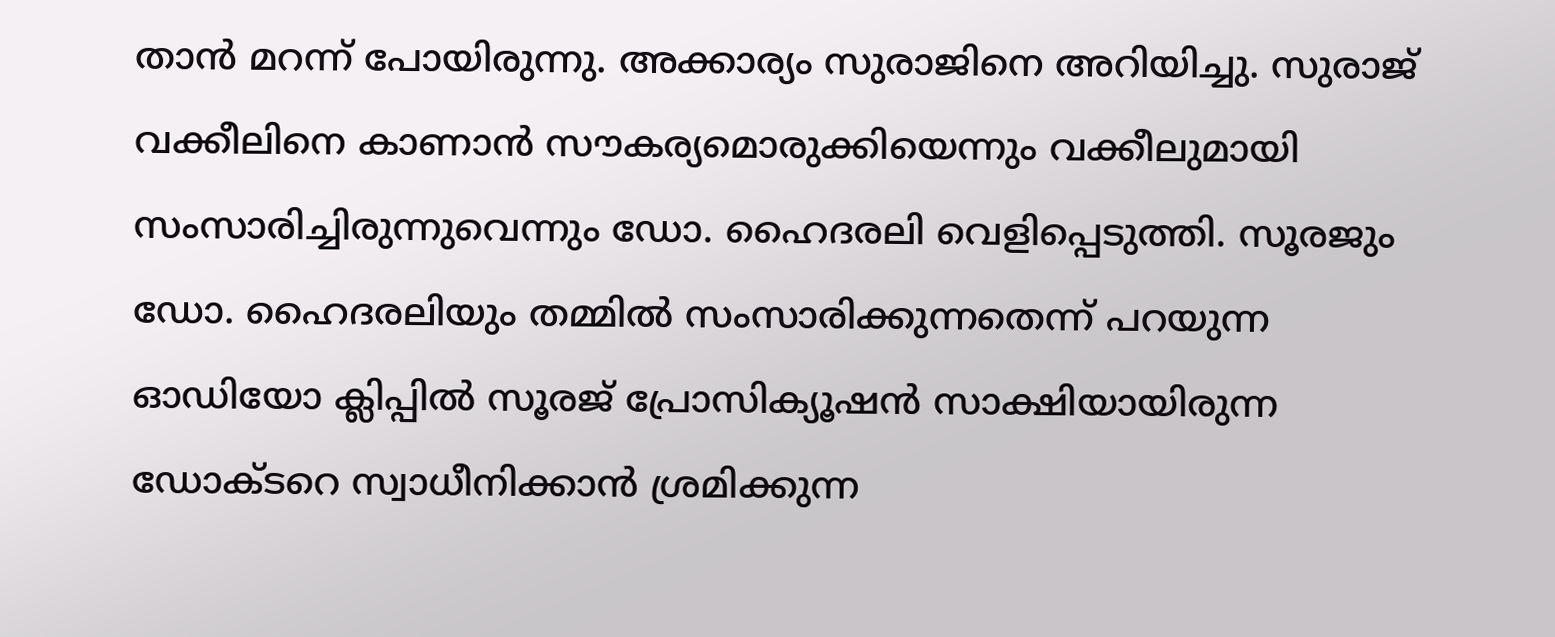താന്‍ മറന്ന് പോയിരുന്നു. അക്കാര്യം സുരാജിനെ അറിയിച്ചു. സുരാജ് വക്കീലിനെ കാണാന്‍ സൗകര്യമൊരുക്കിയെന്നും വക്കീലുമായി സംസാരിച്ചിരുന്നുവെന്നും ഡോ. ഹൈദരലി വെളിപ്പെടുത്തി. സൂരജും ഡോ. ഹൈദരലിയും തമ്മില്‍ സംസാരിക്കുന്നതെന്ന് പറയുന്ന ഓഡിയോ ക്ലിപ്പില്‍ സൂരജ് പ്രോസിക്യൂഷന്‍ സാക്ഷിയായിരുന്ന ഡോക്ടറെ സ്വാധീനിക്കാന്‍ ശ്രമിക്കുന്ന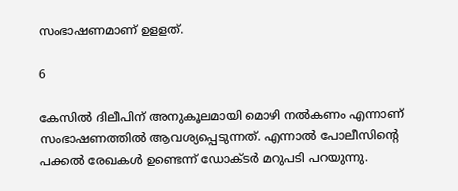സംഭാഷണമാണ് ഉളളത്.

6

കേസില്‍ ദിലീപിന് അനുകൂലമായി മൊഴി നല്‍കണം എന്നാണ് സംഭാഷണത്തില്‍ ആവശ്യപ്പെടുന്നത്. എന്നാല്‍ പോലീസിന്റെ പക്കല്‍ രേഖകള്‍ ഉണ്ടെന്ന് ഡോക്ടര്‍ മറുപടി പറയുന്നു.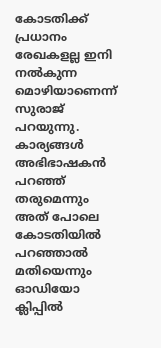കോടതിക്ക് പ്രധാനം രേഖകളല്ല ഇനി നല്‍കുന്ന മൊഴിയാണെന്ന് സുരാജ് പറയുന്നു. കാര്യങ്ങള്‍ അഭിഭാഷകന്‍ പറഞ്ഞ് തരുമെന്നും അത് പോലെ കോടതിയില്‍ പറഞ്ഞാല്‍ മതിയെന്നും ഓഡിയോ ക്ലിപ്പില്‍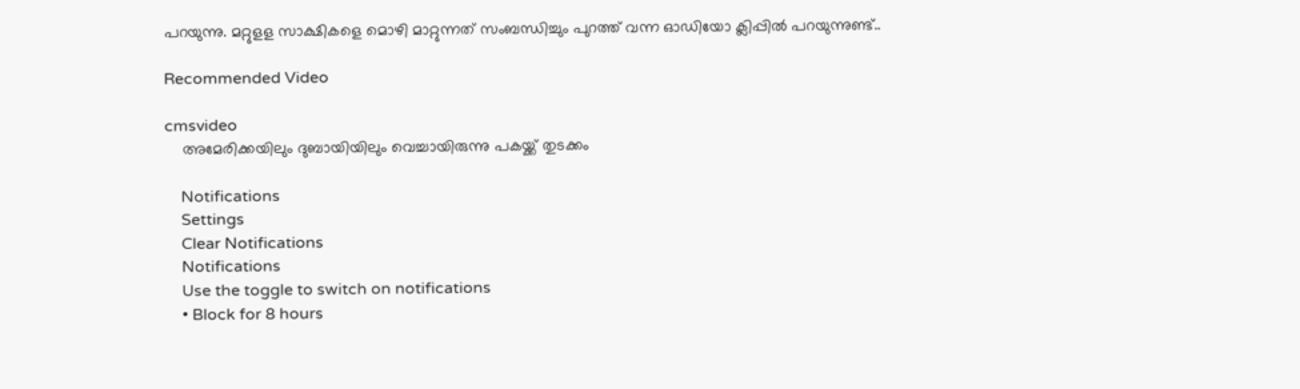പറയുന്നു. മറ്റുളള സാക്ഷികളെ മൊഴി മാറ്റുന്നത് സംബന്ധിച്ചും പുറത്ത് വന്ന ഓഡിയോ ക്ലിപ്പില്‍ പറയുന്നുണ്ട്..

Recommended Video

cmsvideo
    അമേരിക്കയിലും ദുബായിയിലും വെച്ചായിരുന്നു പകയ്ക്ക് തുടക്കം

    Notifications
    Settings
    Clear Notifications
    Notifications
    Use the toggle to switch on notifications
    • Block for 8 hours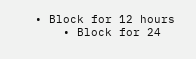• Block for 12 hours
    • Block for 24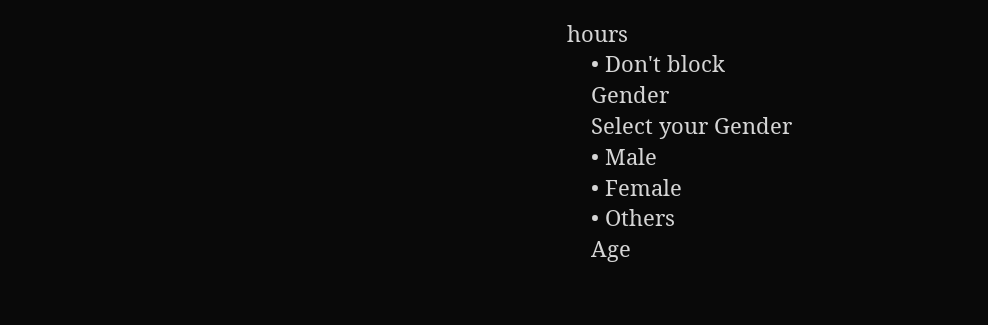hours
    • Don't block
    Gender
    Select your Gender
    • Male
    • Female
    • Others
    Age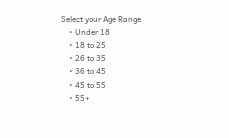Select your Age Range
    • Under 18
    • 18 to 25
    • 26 to 35
    • 36 to 45
    • 45 to 55
    • 55+